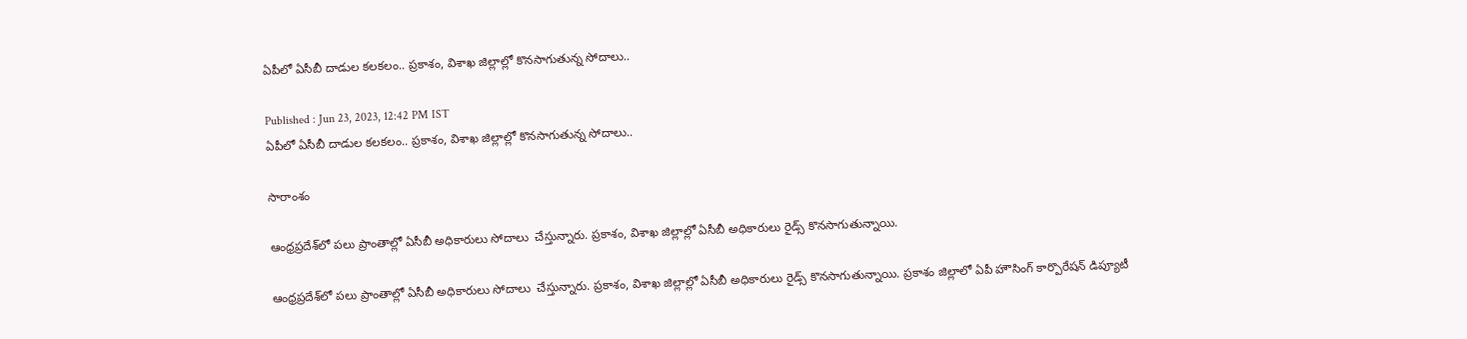ఏపీలో ఏసీబీ దాడుల కలకలం.. ప్రకాశం, విశాఖ జిల్లాల్లో కొనసాగుతున్న సోదాలు..

Published : Jun 23, 2023, 12:42 PM IST
ఏపీలో ఏసీబీ దాడుల కలకలం.. ప్రకాశం, విశాఖ జిల్లాల్లో కొనసాగుతున్న సోదాలు..

సారాంశం

ఆంధ్రప్రదేశ్‌లో పలు ప్రాంతాల్లో ఏసీబీ అధికారులు సోదాలు  చేస్తున్నారు. ప్రకాశం, విశాఖ జిల్లాల్లో ఏసీబీ అధికారులు రైడ్స్ కొనసాగుతున్నాయి.

ఆంధ్రప్రదేశ్‌లో పలు ప్రాంతాల్లో ఏసీబీ అధికారులు సోదాలు  చేస్తున్నారు. ప్రకాశం, విశాఖ జిల్లాల్లో ఏసీబీ అధికారులు రైడ్స్ కొనసాగుతున్నాయి. ప్రకాశం జిల్లాలో ఏపీ హౌసింగ్ కార్పొరేషన్ డిప్యూటీ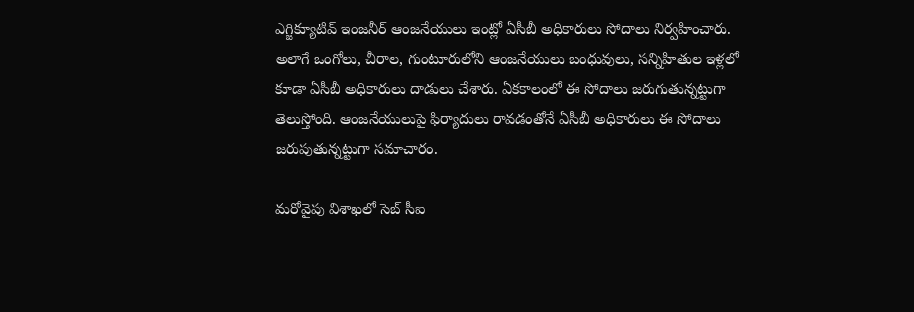ఎగ్జిక్యూటివ్ ఇంజనీర్ ఆంజనేయులు ఇంట్లో ఏసీబీ అధికారులు సోదాలు నిర్వహించారు. అలాగే ఒంగోలు, చీరాల, గుంటూరులోని ఆంజనేయులు బంధువులు, సన్నిహితుల ఇళ్లలో కూడా ఏసీబీ అధికారులు దాడులు చేశారు. ఏకకాలంలో ఈ సోదాలు జరుగుతున్నట్టుగా తెలుస్తోంది. ఆంజనేయులుపై ఫిర్యాదులు రావడంతోనే ఏసీబీ అధికారులు ఈ సోదాలు జరుపుతున్నట్టుగా సమాచారం.

మరోవైపు విశాఖలో సెబ్ సీఐ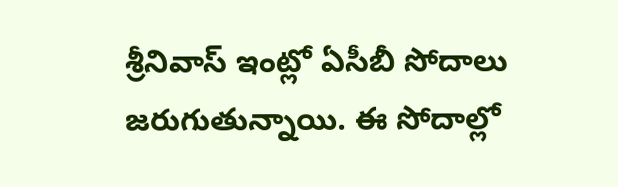శ్రీనివాస్ ఇంట్లో ఏసీబీ సోదాలు జరుగుతున్నాయి. ఈ సోదాల్లో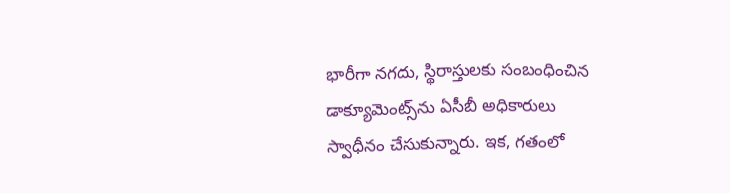భారీగా నగదు, స్థిరాస్తులకు సంబంధించిన డాక్యూమెంట్స్‌ను ఏసీబీ అధికారులు స్వాధీనం చేసుకున్నారు. ఇక, గతంలో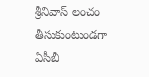శ్రీనివాస్ లంచం తీసుకుంటుండగా ఏసీబీ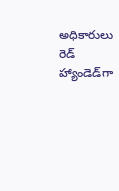అధికారులు రెడ్ హ్యాండెడ్‌గా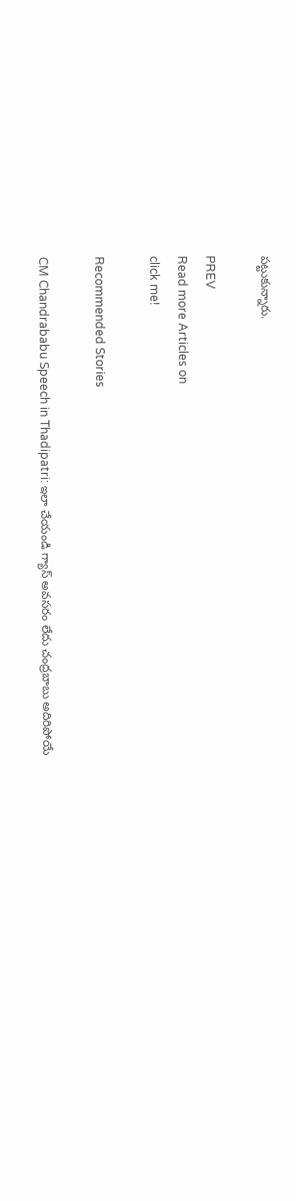పట్టుకున్నారు.

PREV
Read more Articles on
click me!

Recommended Stories

CM Chandrababu Speech in Thadipatri: ఇలా చేయండి గ్యాస్ అవసరం లేదు చంద్రబాబు అదిరిపోయే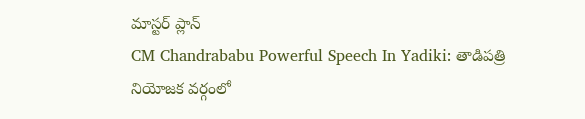మాస్టర్ ప్లాన్
CM Chandrababu Powerful Speech In Yadiki: తాడిపత్రి నియోజక వర్గంలో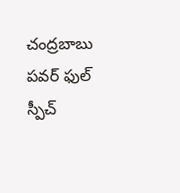చంద్రబాబు పవర్ ఫుల్ స్పీచ్